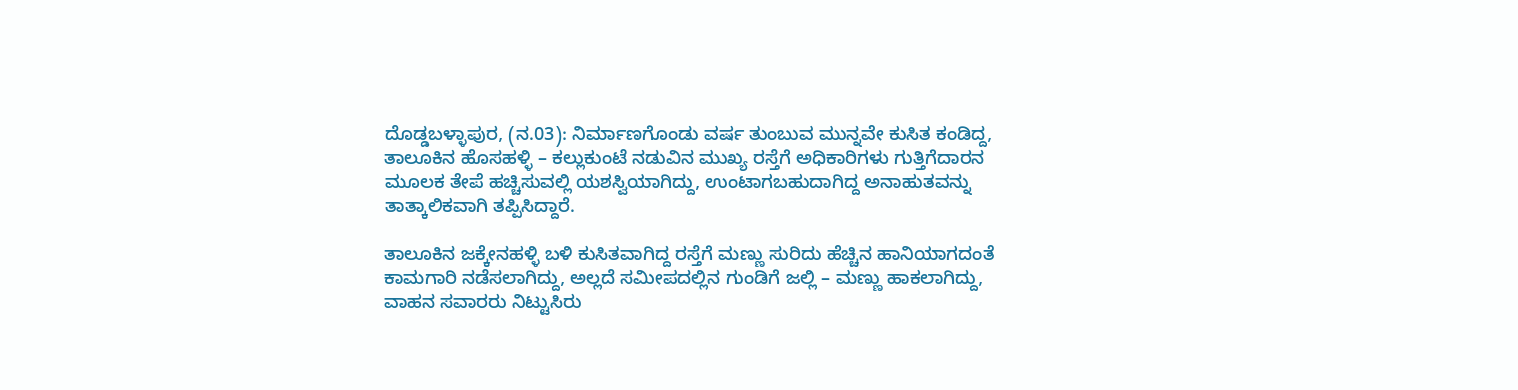ದೊಡ್ಡಬಳ್ಳಾಪುರ, (ನ.03): ನಿರ್ಮಾಣಗೊಂಡು ವರ್ಷ ತುಂಬುವ ಮುನ್ನವೇ ಕುಸಿತ ಕಂಡಿದ್ದ, ತಾಲೂಕಿನ ಹೊಸಹಳ್ಳಿ – ಕಲ್ಲುಕುಂಟೆ ನಡುವಿನ ಮುಖ್ಯ ರಸ್ತೆಗೆ ಅಧಿಕಾರಿಗಳು ಗುತ್ತಿಗೆದಾರನ ಮೂಲಕ ತೇಪೆ ಹಚ್ಚಿಸುವಲ್ಲಿ ಯಶಸ್ವಿಯಾಗಿದ್ದು, ಉಂಟಾಗಬಹುದಾಗಿದ್ದ ಅನಾಹುತವನ್ನು ತಾತ್ಕಾಲಿಕವಾಗಿ ತಪ್ಪಿಸಿದ್ದಾರೆ.

ತಾಲೂಕಿನ ಜಕ್ಕೇನಹಳ್ಳಿ ಬಳಿ ಕುಸಿತವಾಗಿದ್ದ ರಸ್ತೆಗೆ ಮಣ್ಣು ಸುರಿದು ಹೆಚ್ಚಿನ ಹಾನಿಯಾಗದಂತೆ ಕಾಮಗಾರಿ ನಡೆಸಲಾಗಿದ್ದು, ಅಲ್ಲದೆ ಸಮೀಪದಲ್ಲಿನ ಗುಂಡಿಗೆ ಜಲ್ಲಿ – ಮಣ್ಣು ಹಾಕಲಾಗಿದ್ದು, ವಾಹನ ಸವಾರರು ನಿಟ್ಟುಸಿರು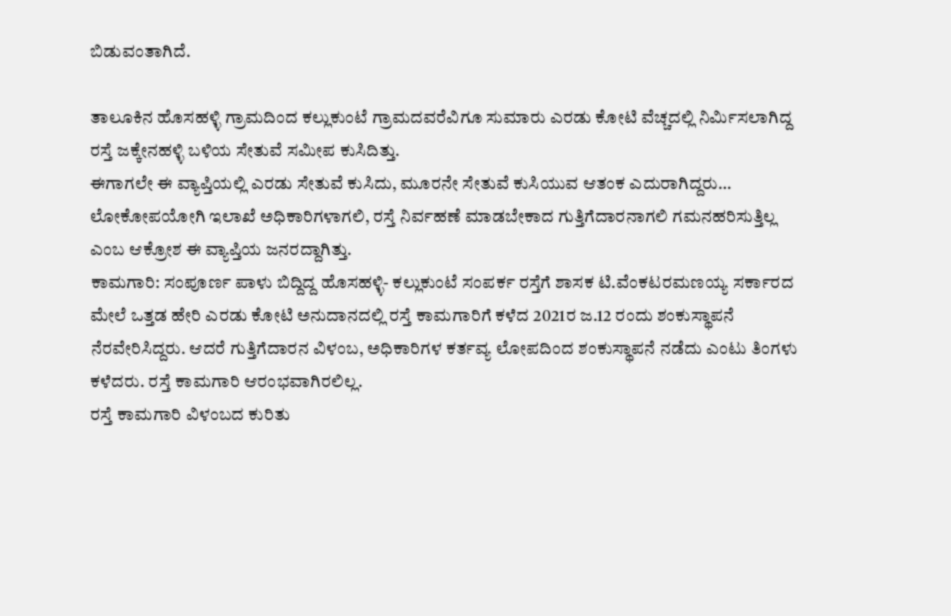ಬಿಡುವಂತಾಗಿದೆ.

ತಾಲೂಕಿನ ಹೊಸಹಳ್ಳಿ ಗ್ರಾಮದಿಂದ ಕಲ್ಲುಕುಂಟೆ ಗ್ರಾಮದವರೆವಿಗೂ ಸುಮಾರು ಎರಡು ಕೋಟಿ ವೆಚ್ಚದಲ್ಲಿ ನಿರ್ಮಿಸಲಾಗಿದ್ದ ರಸ್ತೆ ಜಕ್ಕೇನಹಳ್ಳಿ ಬಳಿಯ ಸೇತುವೆ ಸಮೀಪ ಕುಸಿದಿತ್ತು.
ಈಗಾಗಲೇ ಈ ವ್ಯಾಪ್ತಿಯಲ್ಲಿ ಎರಡು ಸೇತುವೆ ಕುಸಿದು, ಮೂರನೇ ಸೇತುವೆ ಕುಸಿಯುವ ಆತಂಕ ಎದುರಾಗಿದ್ದರು… ಲೋಕೋಪಯೋಗಿ ಇಲಾಖೆ ಅಧಿಕಾರಿಗಳಾಗಲಿ, ರಸ್ತೆ ನಿರ್ವಹಣೆ ಮಾಡಬೇಕಾದ ಗುತ್ತಿಗೆದಾರನಾಗಲಿ ಗಮನಹರಿಸುತ್ತಿಲ್ಲ ಎಂಬ ಆಕ್ರೋಶ ಈ ವ್ಯಾಪ್ತಿಯ ಜನರದ್ದಾಗಿತ್ತು.
ಕಾಮಗಾರಿ: ಸಂಪೂರ್ಣ ಪಾಳು ಬಿದ್ದಿದ್ದ ಹೊಸಹಳ್ಳಿ- ಕಲ್ಲುಕುಂಟೆ ಸಂಪರ್ಕ ರಸ್ತೆಗೆ ಶಾಸಕ ಟಿ.ವೆಂಕಟರಮಣಯ್ಯ ಸರ್ಕಾರದ ಮೇಲೆ ಒತ್ತಡ ಹೇರಿ ಎರಡು ಕೋಟಿ ಅನುದಾನದಲ್ಲಿ ರಸ್ತೆ ಕಾಮಗಾರಿಗೆ ಕಳೆದ 2021ರ ಜ.12 ರಂದು ಶಂಕುಸ್ಥಾಪನೆ ನೆರವೇರಿಸಿದ್ದರು. ಆದರೆ ಗುತ್ತಿಗೆದಾರನ ವಿಳಂಬ, ಅಧಿಕಾರಿಗಳ ಕರ್ತವ್ಯ ಲೋಪದಿಂದ ಶಂಕುಸ್ಥಾಪನೆ ನಡೆದು ಎಂಟು ತಿಂಗಳು ಕಳೆದರು. ರಸ್ತೆ ಕಾಮಗಾರಿ ಆರಂಭವಾಗಿರಲಿಲ್ಲ.
ರಸ್ತೆ ಕಾಮಗಾರಿ ವಿಳಂಬದ ಕುರಿತು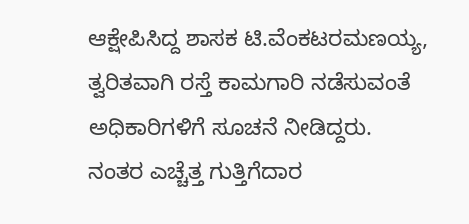ಆಕ್ಷೇಪಿಸಿದ್ದ ಶಾಸಕ ಟಿ.ವೆಂಕಟರಮಣಯ್ಯ, ತ್ವರಿತವಾಗಿ ರಸ್ತೆ ಕಾಮಗಾರಿ ನಡೆಸುವಂತೆ ಅಧಿಕಾರಿಗಳಿಗೆ ಸೂಚನೆ ನೀಡಿದ್ದರು.
ನಂತರ ಎಚ್ಚೆತ್ತ ಗುತ್ತಿಗೆದಾರ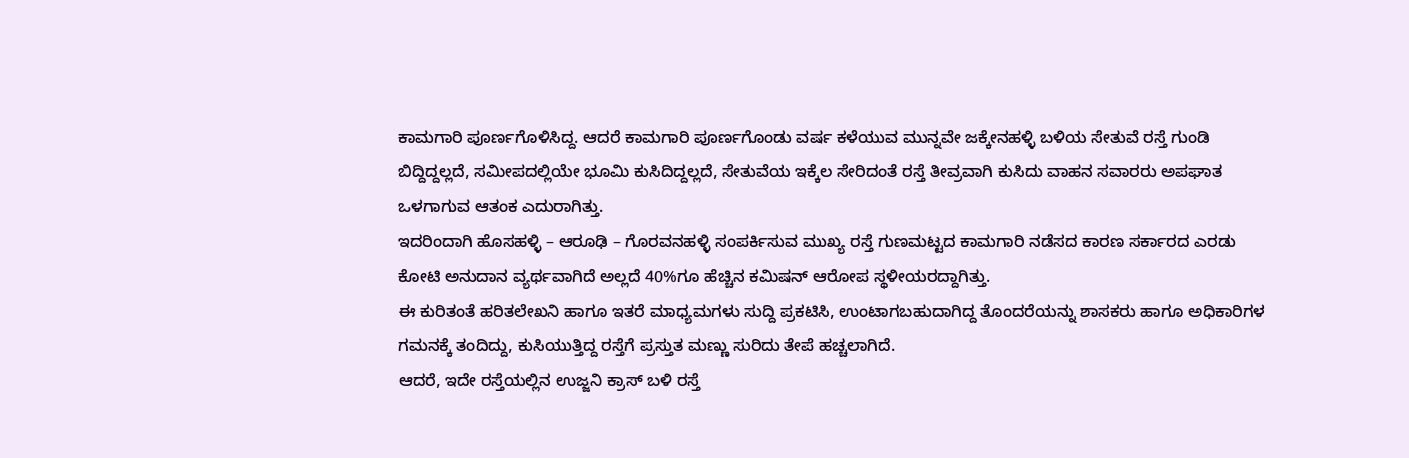ಕಾಮಗಾರಿ ಪೂರ್ಣಗೊಳಿಸಿದ್ದ. ಆದರೆ ಕಾಮಗಾರಿ ಪೂರ್ಣಗೊಂಡು ವರ್ಷ ಕಳೆಯುವ ಮುನ್ನವೇ ಜಕ್ಕೇನಹಳ್ಳಿ ಬಳಿಯ ಸೇತುವೆ ರಸ್ತೆ ಗುಂಡಿ ಬಿದ್ದಿದ್ದಲ್ಲದೆ, ಸಮೀಪದಲ್ಲಿಯೇ ಭೂಮಿ ಕುಸಿದಿದ್ದಲ್ಲದೆ, ಸೇತುವೆಯ ಇಕ್ಕೆಲ ಸೇರಿದಂತೆ ರಸ್ತೆ ತೀವ್ರವಾಗಿ ಕುಸಿದು ವಾಹನ ಸವಾರರು ಅಪಘಾತ ಒಳಗಾಗುವ ಆತಂಕ ಎದುರಾಗಿತ್ತು.
ಇದರಿಂದಾಗಿ ಹೊಸಹಳ್ಳಿ – ಆರೂಢಿ – ಗೊರವನಹಳ್ಳಿ ಸಂಪರ್ಕಿಸುವ ಮುಖ್ಯ ರಸ್ತೆ ಗುಣಮಟ್ಟದ ಕಾಮಗಾರಿ ನಡೆಸದ ಕಾರಣ ಸರ್ಕಾರದ ಎರಡು ಕೋಟಿ ಅನುದಾನ ವ್ಯರ್ಥವಾಗಿದೆ ಅಲ್ಲದೆ 40%ಗೂ ಹೆಚ್ಚಿನ ಕಮಿಷನ್ ಆರೋಪ ಸ್ಥಳೀಯರದ್ದಾಗಿತ್ತು.
ಈ ಕುರಿತಂತೆ ಹರಿತಲೇಖನಿ ಹಾಗೂ ಇತರೆ ಮಾಧ್ಯಮಗಳು ಸುದ್ದಿ ಪ್ರಕಟಿಸಿ, ಉಂಟಾಗಬಹುದಾಗಿದ್ದ ತೊಂದರೆಯನ್ನು ಶಾಸಕರು ಹಾಗೂ ಅಧಿಕಾರಿಗಳ ಗಮನಕ್ಕೆ ತಂದಿದ್ದು, ಕುಸಿಯುತ್ತಿದ್ದ ರಸ್ತೆಗೆ ಪ್ರಸ್ತುತ ಮಣ್ಣು ಸುರಿದು ತೇಪೆ ಹಚ್ಚಲಾಗಿದೆ.
ಆದರೆ, ಇದೇ ರಸ್ತೆಯಲ್ಲಿನ ಉಜ್ಜನಿ ಕ್ರಾಸ್ ಬಳಿ ರಸ್ತೆ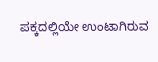ಪಕ್ಕದಲ್ಲಿಯೇ ಉಂಟಾಗಿರುವ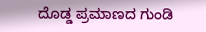ದೊಡ್ಡ ಪ್ರಮಾಣದ ಗುಂಡಿ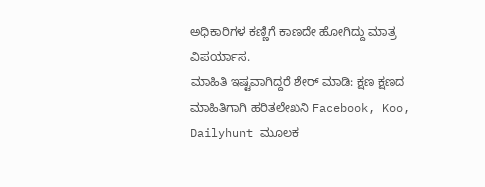ಅಧಿಕಾರಿಗಳ ಕಣ್ಣಿಗೆ ಕಾಣದೇ ಹೋಗಿದ್ದು ಮಾತ್ರ ವಿಪರ್ಯಾಸ.
ಮಾಹಿತಿ ಇಷ್ಟವಾಗಿದ್ದರೆ ಶೇರ್ ಮಾಡಿ: ಕ್ಷಣ ಕ್ಷಣದ ಮಾಹಿತಿಗಾಗಿ ಹರಿತಲೇಖನಿ Facebook, Koo, Dailyhunt ಮೂಲಕ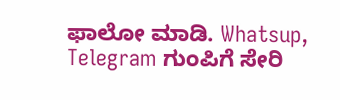ಫಾಲೋ ಮಾಡಿ. Whatsup, Telegram ಗುಂಪಿಗೆ ಸೇರಿ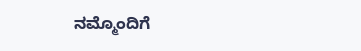ನಮ್ಮೊಂದಿಗೆ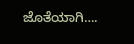ಜೊತೆಯಾಗಿ….